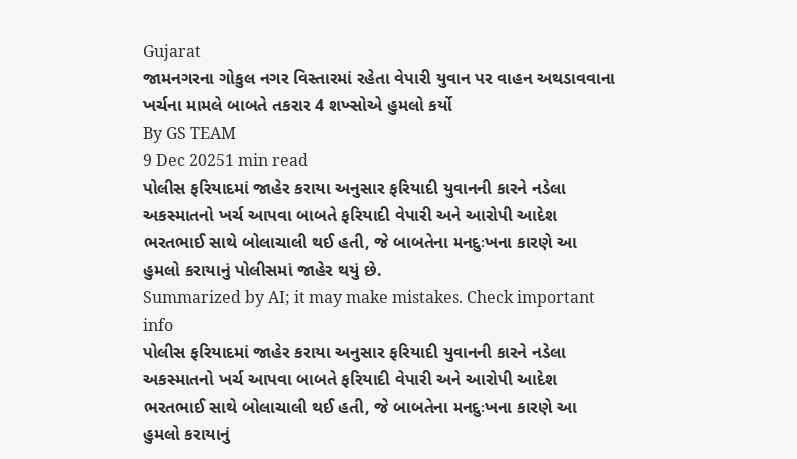Gujarat
જામનગરના ગોકુલ નગર વિસ્તારમાં રહેતા વેપારી યુવાન પર વાહન અથડાવવાના ખર્ચના મામલે બાબતે તકરાર 4 શખ્સોએ હુમલો કર્યો
By GS TEAM
9 Dec 20251 min read
પોલીસ ફરિયાદમાં જાહેર કરાયા અનુસાર ફરિયાદી યુવાનની કારને નડેલા અકસ્માતનો ખર્ચ આપવા બાબતે ફરિયાદી વેપારી અને આરોપી આદેશ ભરતભાઈ સાથે બોલાચાલી થઈ હતી, જે બાબતેના મનદુઃખના કારણે આ હુમલો કરાયાનું પોલીસમાં જાહેર થયું છે.
Summarized by AI; it may make mistakes. Check important info
પોલીસ ફરિયાદમાં જાહેર કરાયા અનુસાર ફરિયાદી યુવાનની કારને નડેલા અકસ્માતનો ખર્ચ આપવા બાબતે ફરિયાદી વેપારી અને આરોપી આદેશ ભરતભાઈ સાથે બોલાચાલી થઈ હતી, જે બાબતેના મનદુઃખના કારણે આ હુમલો કરાયાનું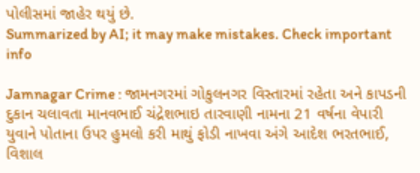પોલીસમાં જાહેર થયું છે.
Summarized by AI; it may make mistakes. Check important info

Jamnagar Crime : જામનગરમાં ગોકુલનગર વિસ્તારમાં રહેતા અને કાપડની દુકાન ચલાવતા માનવભાઈ ચંદ્રેશભાઇ તારવાણી નામના 21 વર્ષના વેપારી યુવાને પોતાના ઉપર હુમલો કરી માથું ફોડી નાખવા અંગે આદેશ ભરતભાઈ, વિશાલ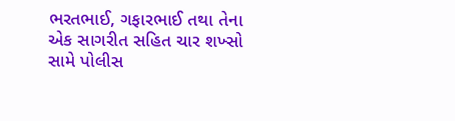ભરતભાઈ, ગફારભાઈ તથા તેના એક સાગરીત સહિત ચાર શખ્સો સામે પોલીસ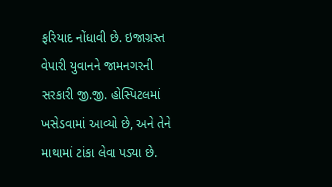ફરિયાદ નોંધાવી છે. ઇજાગ્રસ્ત વેપારી યુવાનને જામનગરની સરકારી જી.જી. હોસ્પિટલમાં ખસેડવામાં આવ્યો છે, અને તેને માથામાં ટાંકા લેવા પડ્યા છે.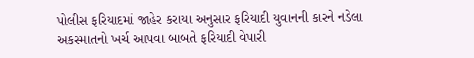પોલીસ ફરિયાદમાં જાહેર કરાયા અનુસાર ફરિયાદી યુવાનની કારને નડેલા અકસ્માતનો ખર્ચ આપવા બાબતે ફરિયાદી વેપારી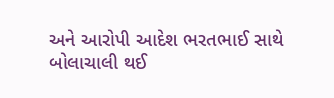અને આરોપી આદેશ ભરતભાઈ સાથે બોલાચાલી થઈ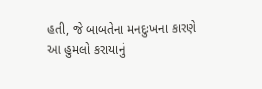હતી, જે બાબતેના મનદુઃખના કારણે આ હુમલો કરાયાનું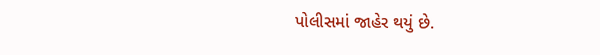પોલીસમાં જાહેર થયું છે.